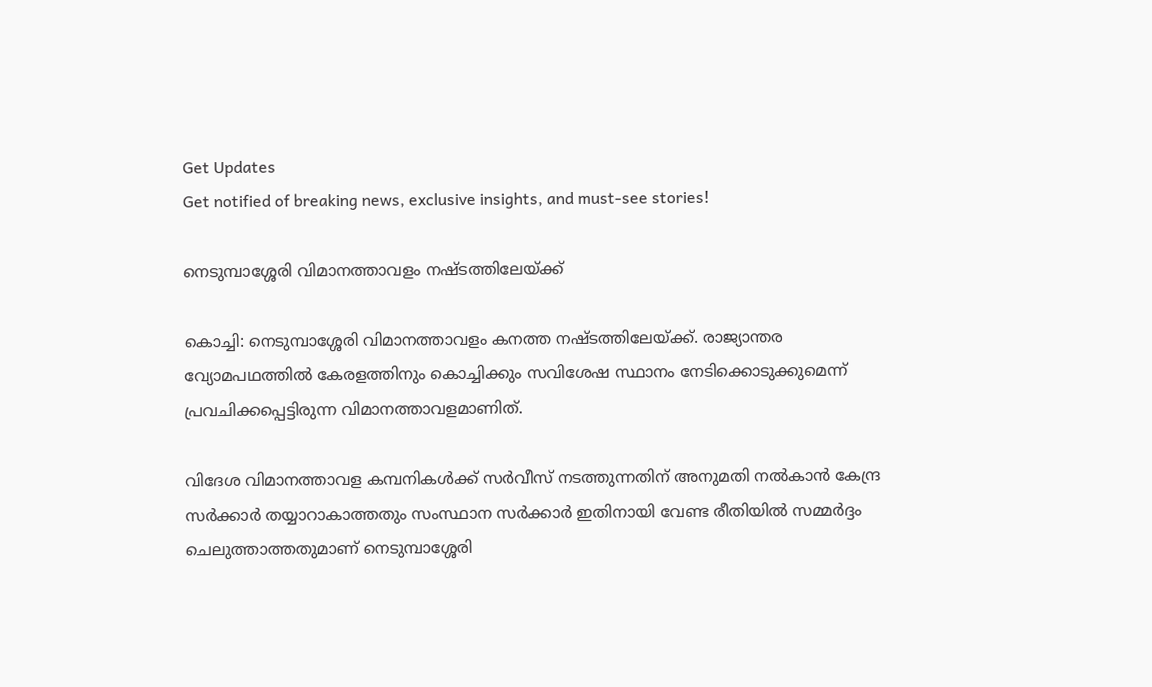Get Updates
Get notified of breaking news, exclusive insights, and must-see stories!

നെടുമ്പാശ്ശേരി വിമാനത്താവളം നഷ്ടത്തിലേയ്ക്ക്

കൊച്ചി: നെടുമ്പാശ്ശേരി വിമാനത്താവളം കനത്ത നഷ്ടത്തിലേയ്ക്ക്. രാജ്യാന്തര വ്യോമപഥത്തില്‍ കേരളത്തിനും കൊച്ചിക്കും സവിശേഷ സ്ഥാനം നേടിക്കൊടുക്കുമെന്ന് പ്രവചിക്കപ്പെട്ടിരുന്ന വിമാനത്താവളമാണിത്.

വിദേശ വിമാനത്താവള കമ്പനികള്‍ക്ക് സര്‍വീസ് നടത്തുന്നതിന് അനുമതി നല്‍കാന്‍ കേന്ദ്ര സര്‍ക്കാര്‍ തയ്യാറാകാത്തതും സംസ്ഥാന സര്‍ക്കാര്‍ ഇതിനായി വേണ്ട രീതിയില്‍ സമ്മര്‍ദ്ദം ചെലുത്താത്തതുമാണ് നെടുമ്പാശ്ശേരി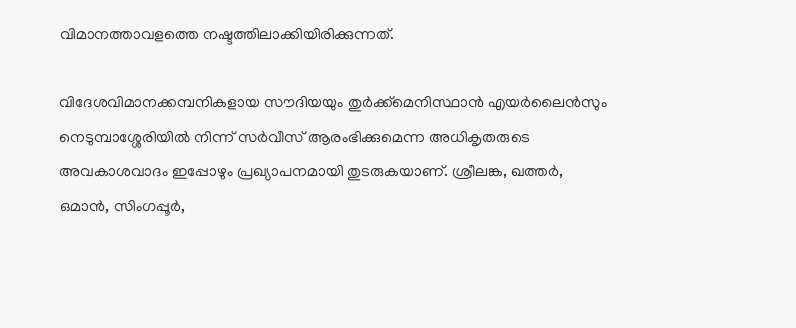വിമാനത്താവളത്തെ നഷ്ടത്തിലാക്കിയിരിക്കുന്നത്.

വിദേശവിമാനക്കമ്പനികളായ സൗദിയയും തുര്‍ക്ക്മെനിസ്ഥാന്‍ എയര്‍ലൈന്‍സും നെടുമ്പാശ്ശേരിയില്‍ നിന്ന് സര്‍വീസ് ആരംഭിക്കുമെന്ന അധികൃതരുടെ അവകാശവാദം ഇപ്പോഴും പ്രഖ്യാപനമായി തുടരുകയാണ്. ശ്രീലങ്ക, ഖത്തര്‍, ഒമാന്‍, സിംഗപ്പൂര്‍,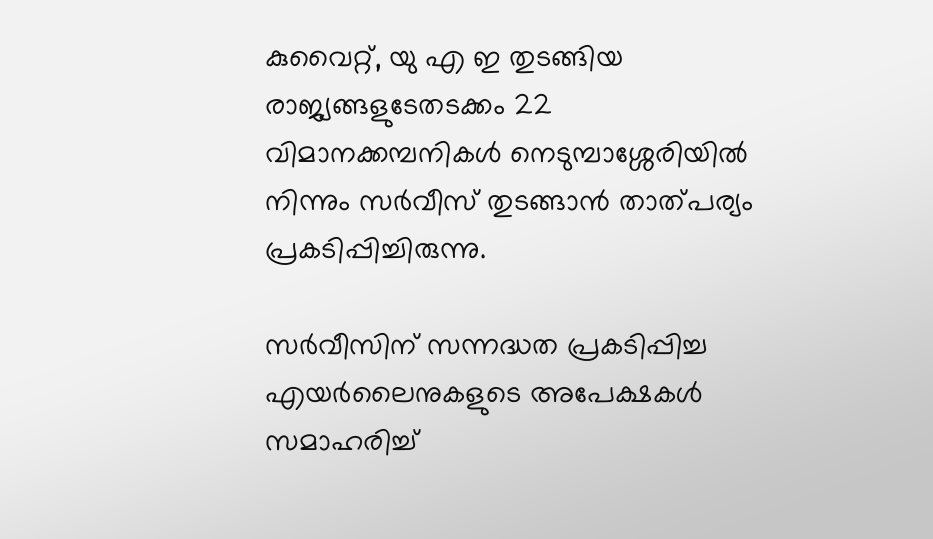കുവൈറ്റ്, യു എ ഇ തുടങ്ങിയ രാജ്യങ്ങളുടേതടക്കം 22 വിമാനക്കമ്പനികള്‍ നെടുമ്പാശ്ശേരിയില്‍ നിന്നും സര്‍വീസ് തുടങ്ങാന്‍ താത്പര്യം പ്രകടിപ്പിച്ചിരുന്നു.

സര്‍വീസിന് സന്നദ്ധത പ്രകടിപ്പിച്ച എയര്‍ലൈനുകളുടെ അപേക്ഷകള്‍ സമാഹരിച്ച്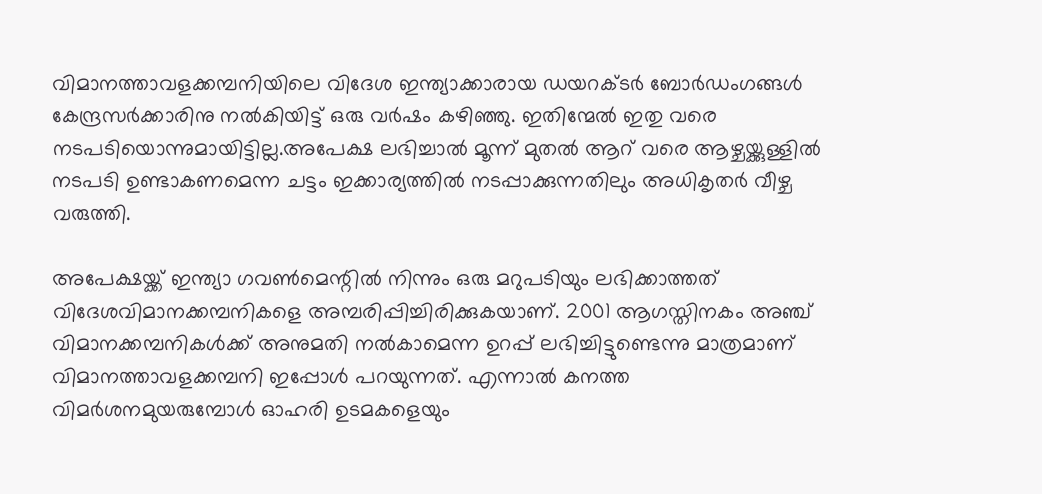വിമാനത്താവളക്കമ്പനിയിലെ വിദേശ ഇന്ത്യാക്കാരായ ഡയറക്ടര്‍ ബോര്‍ഡംഗങ്ങള്‍ കേന്ദ്രസര്‍ക്കാരിനു നല്‍കിയിട്ട് ഒരു വര്‍ഷം കഴിഞ്ഞു. ഇതിന്മേല്‍ ഇതു വരെ നടപടിയൊന്നുമായിട്ടില്ല.അപേക്ഷ ലഭിച്ചാല്‍ മൂന്ന് മുതല്‍ ആറ് വരെ ആഴ്ചയ്ക്കുള്ളില്‍ നടപടി ഉണ്ടാകണമെന്ന ചട്ടം ഇക്കാര്യത്തില്‍ നടപ്പാക്കുന്നതിലും അധികൃതര്‍ വീഴ്ച വരുത്തി.

അപേക്ഷയ്ക്ക് ഇന്ത്യാ ഗവണ്‍മെന്റില്‍ നിന്നും ഒരു മറുപടിയും ലഭിക്കാത്തത് വിദേശവിമാനക്കമ്പനികളെ അമ്പരിപ്പിച്ചിരിക്കുകയാണ്. 2001 ആഗസ്തിനകം അഞ്ച് വിമാനക്കമ്പനികള്‍ക്ക് അനുമതി നല്‍കാമെന്ന ഉറപ്പ് ലഭിച്ചിട്ടുണ്ടെന്നു മാത്രമാണ് വിമാനത്താവളക്കമ്പനി ഇപ്പോള്‍ പറയുന്നത്. എന്നാല്‍ കനത്ത വിമര്‍ശനമുയരുമ്പോള്‍ ഓഹരി ഉടമകളെയും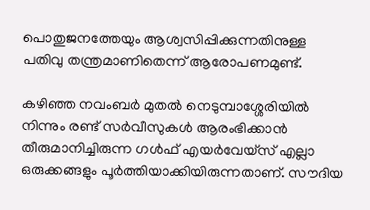പൊതുജനത്തേയും ആശ്വസിപ്പിക്കുന്നതിനുള്ള പതിവു തന്ത്രമാണിതെന്ന് ആരോപണമുണ്ട്.

കഴിഞ്ഞ നവംബര്‍ മുതല്‍ നെടുമ്പാശ്ശേരിയില്‍ നിന്നും രണ്ട് സര്‍വീസുകള്‍ ആരംഭിക്കാന്‍ തീരുമാനിച്ചിരുന്ന ഗള്‍ഫ് എയര്‍വേയ്സ് എല്ലാ ഒരുക്കങ്ങളും പൂര്‍ത്തിയാക്കിയിരുന്നതാണ്. സൗദിയ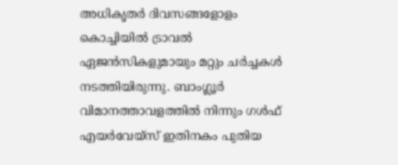അധികൃതര്‍ ദിവസങ്ങളോളം കൊച്ചിയില്‍ ട്രാവല്‍ ഏജന്‍സികളുമായും മറ്റും ചര്‍ച്ചകള്‍ നടത്തിയിരുന്നു. ബാംഗ്ലൂര്‍ വിമാനത്താവളത്തില്‍ നിന്നും ഗള്‍ഫ് എയര്‍വേയ്സ് ഇതിനകം പുതിയ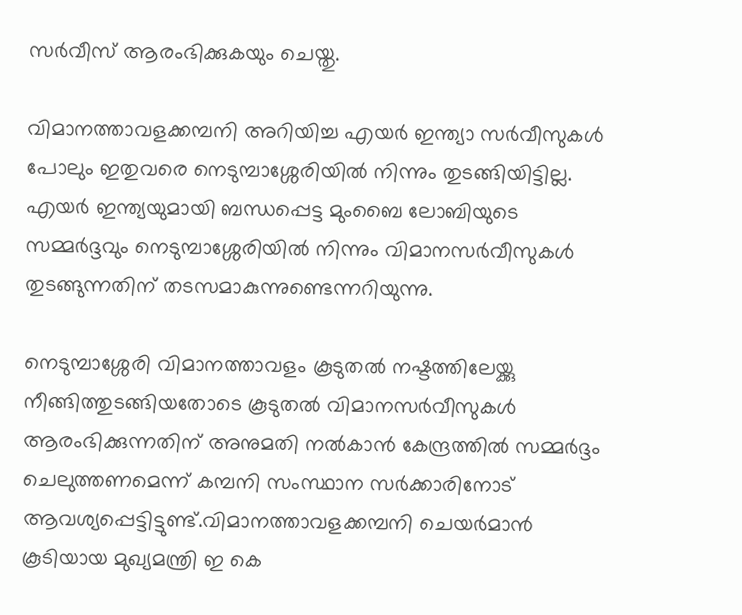സര്‍വീസ് ആരംഭിക്കുകയും ചെയ്തു.

വിമാനത്താവളക്കമ്പനി അറിയിച്ച എയര്‍ ഇന്ത്യാ സര്‍വീസുകള്‍ പോലും ഇതുവരെ നെടുമ്പാശ്ശേരിയില്‍ നിന്നും തുടങ്ങിയിട്ടില്ല. എയര്‍ ഇന്ത്യയുമായി ബന്ധപ്പെട്ട മുംബൈ ലോബിയുടെ സമ്മര്‍ദ്ദവും നെടുമ്പാശ്ശേരിയില്‍ നിന്നും വിമാനസര്‍വീസുകള്‍ തുടങ്ങുന്നതിന് തടസമാകുന്നുണ്ടെന്നറിയുന്നു.

നെടുമ്പാശ്ശേരി വിമാനത്താവളം കൂടുതല്‍ നഷ്ടത്തിലേയ്ക്കു നീങ്ങിത്തുടങ്ങിയതോടെ കൂടുതല്‍ വിമാനസര്‍വീസുകള്‍ ആരംഭിക്കുന്നതിന് അനുമതി നല്‍കാന്‍ കേന്ദ്രത്തില്‍ സമ്മര്‍ദ്ദം ചെലുത്തണമെന്ന് കമ്പനി സംസ്ഥാന സര്‍ക്കാരിനോട് ആവശ്യപ്പെട്ടിട്ടുണ്ട്.വിമാനത്താവളക്കമ്പനി ചെയര്‍മാന്‍ കൂടിയായ മുഖ്യമന്ത്രി ഇ കെ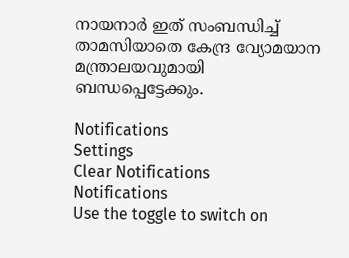നായനാര്‍ ഇത് സംബന്ധിച്ച് താമസിയാതെ കേന്ദ്ര വ്യോമയാന മന്ത്രാലയവുമായി ബന്ധപ്പെട്ടേക്കും.

Notifications
Settings
Clear Notifications
Notifications
Use the toggle to switch on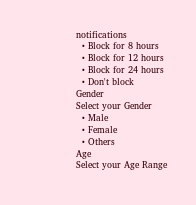notifications
  • Block for 8 hours
  • Block for 12 hours
  • Block for 24 hours
  • Don't block
Gender
Select your Gender
  • Male
  • Female
  • Others
Age
Select your Age Range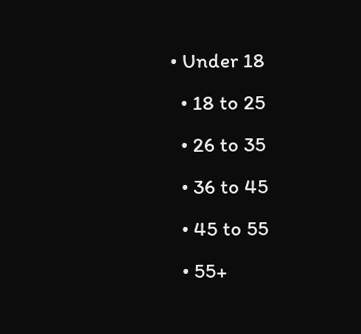• Under 18
  • 18 to 25
  • 26 to 35
  • 36 to 45
  • 45 to 55
  • 55+